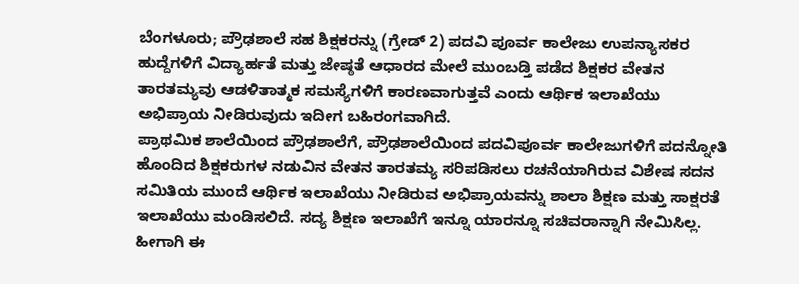ಬೆಂಗಳೂರು; ಪ್ರೌಢಶಾಲೆ ಸಹ ಶಿಕ್ಷಕರನ್ನು (ಗ್ರೇಡ್ 2) ಪದವಿ ಪೂರ್ವ ಕಾಲೇಜು ಉಪನ್ಯಾಸಕರ ಹುದ್ದೆಗಳಿಗೆ ವಿದ್ಯಾರ್ಹತೆ ಮತ್ತು ಜೇಷ್ಠತೆ ಆಧಾರದ ಮೇಲೆ ಮುಂಬಡ್ತಿ ಪಡೆದ ಶಿಕ್ಷಕರ ವೇತನ ತಾರತಮ್ಯವು ಆಡಳಿತಾತ್ಮಕ ಸಮಸ್ಯೆಗಳಿಗೆ ಕಾರಣವಾಗುತ್ತವೆ ಎಂದು ಆರ್ಥಿಕ ಇಲಾಖೆಯು ಅಭಿಪ್ರಾಯ ನೀಡಿರುವುದು ಇದೀಗ ಬಹಿರಂಗವಾಗಿದೆ.
ಪ್ರಾಥಮಿಕ ಶಾಲೆಯಿಂದ ಪ್ರೌಢಶಾಲೆಗೆ, ಪ್ರೌಢಶಾಲೆಯಿಂದ ಪದವಿಪೂರ್ವ ಕಾಲೇಜುಗಳಿಗೆ ಪದನ್ನೋತಿ ಹೊಂದಿದ ಶಿಕ್ಷಕರುಗಳ ನಡುವಿನ ವೇತನ ತಾರತಮ್ಯ ಸರಿಪಡಿಸಲು ರಚನೆಯಾಗಿರುವ ವಿಶೇಷ ಸದನ ಸಮಿತಿಯ ಮುಂದೆ ಆರ್ಥಿಕ ಇಲಾಖೆಯು ನೀಡಿರುವ ಅಭಿಪ್ರಾಯವನ್ನು ಶಾಲಾ ಶಿಕ್ಷಣ ಮತ್ತು ಸಾಕ್ಷರತೆ ಇಲಾಖೆಯು ಮಂಡಿಸಲಿದೆ. ಸದ್ಯ ಶಿಕ್ಷಣ ಇಲಾಖೆಗೆ ಇನ್ನೂ ಯಾರನ್ನೂ ಸಚಿವರಾನ್ನಾಗಿ ನೇಮಿಸಿಲ್ಲ. ಹೀಗಾಗಿ ಈ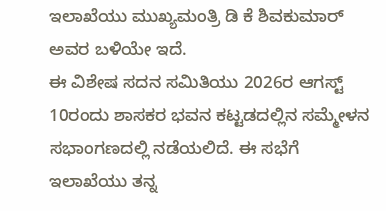ಇಲಾಖೆಯು ಮುಖ್ಯಮಂತ್ರಿ ಡಿ ಕೆ ಶಿವಕುಮಾರ್ ಅವರ ಬಳಿಯೇ ಇದೆ.
ಈ ವಿಶೇಷ ಸದನ ಸಮಿತಿಯು 2026ರ ಆಗಸ್ಟ್ 10ರಂದು ಶಾಸಕರ ಭವನ ಕಟ್ಟಡದಲ್ಲಿನ ಸಮ್ಮೇಳನ ಸಭಾಂಗಣದಲ್ಲಿ ನಡೆಯಲಿದೆ. ಈ ಸಭೆಗೆ ಇಲಾಖೆಯು ತನ್ನ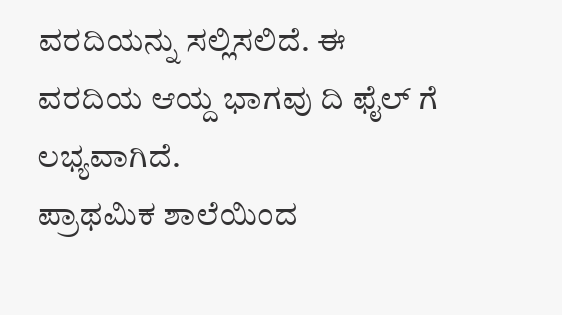ವರದಿಯನ್ನು ಸಲ್ಲಿಸಲಿದೆ. ಈ ವರದಿಯ ಆಯ್ದ ಭಾಗವು ದಿ ಫೈಲ್ ಗೆ ಲಭ್ಯವಾಗಿದೆ.
ಪ್ರಾಥಮಿಕ ಶಾಲೆಯಿಂದ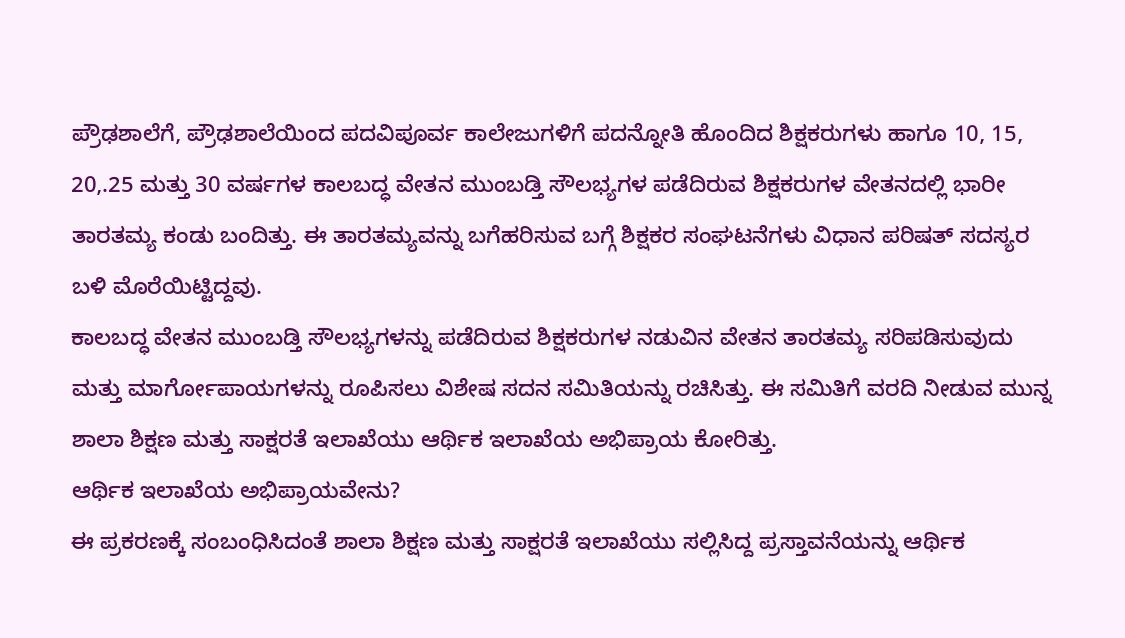ಪ್ರೌಢಶಾಲೆಗೆ, ಪ್ರೌಢಶಾಲೆಯಿಂದ ಪದವಿಪೂರ್ವ ಕಾಲೇಜುಗಳಿಗೆ ಪದನ್ನೋತಿ ಹೊಂದಿದ ಶಿಕ್ಷಕರುಗಳು ಹಾಗೂ 10, 15, 20,.25 ಮತ್ತು 30 ವರ್ಷಗಳ ಕಾಲಬದ್ಧ ವೇತನ ಮುಂಬಡ್ತಿ ಸೌಲಭ್ಯಗಳ ಪಡೆದಿರುವ ಶಿಕ್ಷಕರುಗಳ ವೇತನದಲ್ಲಿ ಭಾರೀ ತಾರತಮ್ಯ ಕಂಡು ಬಂದಿತ್ತು. ಈ ತಾರತಮ್ಯವನ್ನು ಬಗೆಹರಿಸುವ ಬಗ್ಗೆ ಶಿಕ್ಷಕರ ಸಂಘಟನೆಗಳು ವಿಧಾನ ಪರಿಷತ್ ಸದಸ್ಯರ ಬಳಿ ಮೊರೆಯಿಟ್ಟಿದ್ದವು.
ಕಾಲಬದ್ಧ ವೇತನ ಮುಂಬಡ್ತಿ ಸೌಲಭ್ಯಗಳನ್ನು ಪಡೆದಿರುವ ಶಿಕ್ಷಕರುಗಳ ನಡುವಿನ ವೇತನ ತಾರತಮ್ಯ ಸರಿಪಡಿಸುವುದು ಮತ್ತು ಮಾರ್ಗೋಪಾಯಗಳನ್ನು ರೂಪಿಸಲು ವಿಶೇಷ ಸದನ ಸಮಿತಿಯನ್ನು ರಚಿಸಿತ್ತು. ಈ ಸಮಿತಿಗೆ ವರದಿ ನೀಡುವ ಮುನ್ನ ಶಾಲಾ ಶಿಕ್ಷಣ ಮತ್ತು ಸಾಕ್ಷರತೆ ಇಲಾಖೆಯು ಆರ್ಥಿಕ ಇಲಾಖೆಯ ಅಭಿಪ್ರಾಯ ಕೋರಿತ್ತು.
ಆರ್ಥಿಕ ಇಲಾಖೆಯ ಅಭಿಪ್ರಾಯವೇನು?
ಈ ಪ್ರಕರಣಕ್ಕೆ ಸಂಬಂಧಿಸಿದಂತೆ ಶಾಲಾ ಶಿಕ್ಷಣ ಮತ್ತು ಸಾಕ್ಷರತೆ ಇಲಾಖೆಯು ಸಲ್ಲಿಸಿದ್ದ ಪ್ರಸ್ತಾವನೆಯನ್ನು ಆರ್ಥಿಕ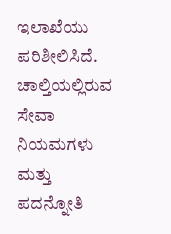ಇಲಾಖೆಯು ಪರಿಶೀಲಿಸಿದೆ. ಚಾಲ್ತಿಯಲ್ಲಿರುವ ಸೇವಾ ನಿಯಮಗಳು ಮತ್ತು ಪದನ್ನೋತಿ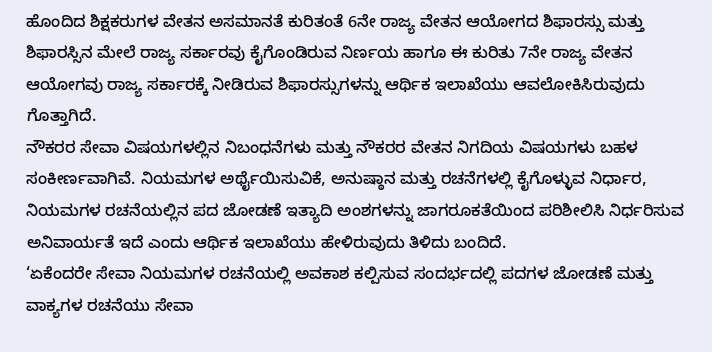ಹೊಂದಿದ ಶಿಕ್ಷಕರುಗಳ ವೇತನ ಅಸಮಾನತೆ ಕುರಿತಂತೆ 6ನೇ ರಾಜ್ಯ ವೇತನ ಆಯೋಗದ ಶಿಫಾರಸ್ಸು ಮತ್ತು ಶಿಫಾರಸ್ಸಿನ ಮೇಲೆ ರಾಜ್ಯ ಸರ್ಕಾರವು ಕೈಗೊಂಡಿರುವ ನಿರ್ಣಯ ಹಾಗೂ ಈ ಕುರಿತು 7ನೇ ರಾಜ್ಯ ವೇತನ ಆಯೋಗವು ರಾಜ್ಯ ಸರ್ಕಾರಕ್ಕೆ ನೀಡಿರುವ ಶಿಫಾರಸ್ಸುಗಳನ್ನು ಆರ್ಥಿಕ ಇಲಾಖೆಯು ಆವಲೋಕಿಸಿರುವುದು ಗೊತ್ತಾಗಿದೆ.
ನೌಕರರ ಸೇವಾ ವಿಷಯಗಳಲ್ಲಿನ ನಿಬಂಧನೆಗಳು ಮತ್ತು ನೌಕರರ ವೇತನ ನಿಗದಿಯ ವಿಷಯಗಳು ಬಹಳ ಸಂಕೀರ್ಣವಾಗಿವೆ. ನಿಯಮಗಳ ಅರ್ಥೈಯಿಸುವಿಕೆ, ಅನುಷ್ಠಾನ ಮತ್ತು ರಚನೆಗಳಲ್ಲಿ ಕೈಗೊಳ್ಳುವ ನಿರ್ಧಾರ, ನಿಯಮಗಳ ರಚನೆಯಲ್ಲಿನ ಪದ ಜೋಡಣೆ ಇತ್ಯಾದಿ ಅಂಶಗಳನ್ನು ಜಾಗರೂಕತೆಯಿಂದ ಪರಿಶೀಲಿಸಿ ನಿರ್ಧರಿಸುವ ಅನಿವಾರ್ಯತೆ ಇದೆ ಎಂದು ಆರ್ಥಿಕ ಇಲಾಖೆಯು ಹೇಳಿರುವುದು ತಿಳಿದು ಬಂದಿದೆ.
‘ಏಕೆಂದರೇ ಸೇವಾ ನಿಯಮಗಳ ರಚನೆಯಲ್ಲಿ ಅವಕಾಶ ಕಲ್ಪಿಸುವ ಸಂದರ್ಭದಲ್ಲಿ ಪದಗಳ ಜೋಡಣೆ ಮತ್ತು ವಾಕ್ಯಗಳ ರಚನೆಯು ಸೇವಾ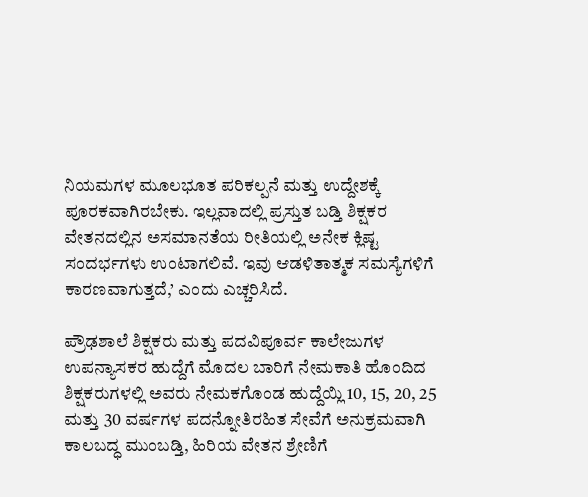ನಿಯಮಗಳ ಮೂಲಭೂತ ಪರಿಕಲ್ಪನೆ ಮತ್ತು ಉದ್ದೇಶಕ್ಕೆ ಪೂರಕವಾಗಿರಬೇಕು. ಇಲ್ಲವಾದಲ್ಲಿ ಪ್ರಸ್ತುತ ಬಡ್ತಿ ಶಿಕ್ಷಕರ ವೇತನದಲ್ಲಿನ ಅಸಮಾನತೆಯ ರೀತಿಯಲ್ಲಿ ಅನೇಕ ಕ್ಲಿಷ್ಟ ಸಂದರ್ಭಗಳು ಉಂಟಾಗಲಿವೆ. ಇವು ಆಡಳಿತಾತ್ಮಕ ಸಮಸ್ಯೆಗಳಿಗೆ ಕಾರಣವಾಗುತ್ತದೆ,’ ಎಂದು ಎಚ್ಚರಿಸಿದೆ.

ಪ್ರೌಢಶಾಲೆ ಶಿಕ್ಷಕರು ಮತ್ತು ಪದವಿಪೂರ್ವ ಕಾಲೇಜುಗಳ ಉಪನ್ಯಾಸಕರ ಹುದ್ದೆಗೆ ಮೊದಲ ಬಾರಿಗೆ ನೇಮಕಾತಿ ಹೊಂದಿದ ಶಿಕ್ಷಕರುಗಳಲ್ಲಿ ಅವರು ನೇಮಕಗೊಂಡ ಹುದ್ದೆಯ್ಲಿ 10, 15, 20, 25 ಮತ್ತು 30 ವರ್ಷಗಳ ಪದನ್ನೋತಿರಹಿತ ಸೇವೆಗೆ ಅನುಕ್ರಮವಾಗಿ ಕಾಲಬದ್ಧ ಮುಂಬಡ್ತಿ, ಹಿರಿಯ ವೇತನ ಶ್ರೇಣಿಗೆ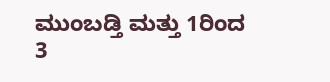ಮುಂಬಡ್ತಿ ಮತ್ತು 1ರಿಂದ 3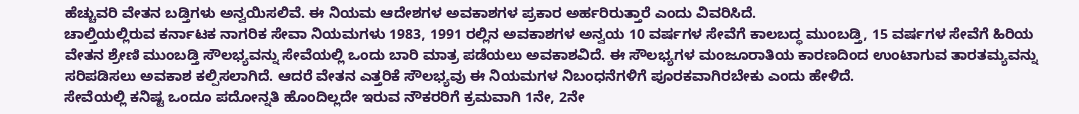ಹೆಚ್ಚುವರಿ ವೇತನ ಬಡ್ತಿಗಳು ಅನ್ವಯಿಸಲಿವೆ. ಈ ನಿಯಮ ಆದೇಶಗಳ ಅವಕಾಶಗಳ ಪ್ರಕಾರ ಅರ್ಹರಿರುತ್ತಾರೆ ಎಂದು ವಿವರಿಸಿದೆ.
ಚಾಲ್ತಿಯಲ್ಲಿರುವ ಕರ್ನಾಟಕ ನಾಗರಿಕ ಸೇವಾ ನಿಯಮಗಳು 1983, 1991 ರಲ್ಲಿನ ಅವಕಾಶಗಳ ಅನ್ವಯ 10 ವರ್ಷಗಳ ಸೇವೆಗೆ ಕಾಲಬದ್ಧ ಮುಂಬಡ್ತಿ, 15 ವರ್ಷಗಳ ಸೇವೆಗೆ ಹಿರಿಯ ವೇತನ ಶ್ರೇಣಿ ಮುಂಬಡ್ತಿ ಸೌಲಭ್ಯವನ್ನು ಸೇವೆಯಲ್ಲಿ ಒಂದು ಬಾರಿ ಮಾತ್ರ ಪಡೆಯಲು ಅವಕಾಶವಿದೆ. ಈ ಸೌಲಭ್ಯಗಳ ಮಂಜೂರಾತಿಯ ಕಾರಣದಿಂದ ಉಂಟಾಗುವ ತಾರತಮ್ಯವನ್ನು ಸರಿಪಡಿಸಲು ಅವಕಾಶ ಕಲ್ಪಿಸಲಾಗಿದೆ. ಆದರೆ ವೇತನ ಎತ್ತರಿಕೆ ಸೌಲಭ್ಯವು ಈ ನಿಯಮಗಳ ನಿಬಂಧನೆಗಳಿಗೆ ಪೂರಕವಾಗಿರಬೇಕು ಎಂದು ಹೇಳಿದೆ.
ಸೇವೆಯಲ್ಲಿ ಕನಿಷ್ಟ ಒಂದೂ ಪದೋನ್ನತಿ ಹೊಂದಿಲ್ಲದೇ ಇರುವ ನೌಕರರಿಗೆ ಕ್ರಮವಾಗಿ 1ನೇ, 2ನೇ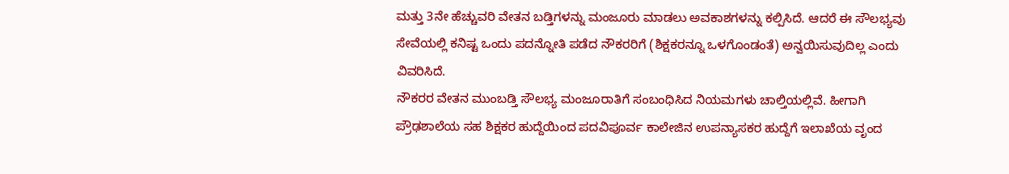ಮತ್ತು 3ನೇ ಹೆಚ್ಚುವರಿ ವೇತನ ಬಡ್ತಿಗಳನ್ನು ಮಂಜೂರು ಮಾಡಲು ಅವಕಾಶಗಳನ್ನು ಕಲ್ಪಿಸಿದೆ. ಆದರೆ ಈ ಸೌಲಭ್ಯವು ಸೇವೆಯಲ್ಲಿ ಕನಿಷ್ಟ ಒಂದು ಪದನ್ನೋತಿ ಪಡೆದ ನೌಕರರಿಗೆ (ಶಿಕ್ಷಕರನ್ನೂ ಒಳಗೊಂಡಂತೆ) ಅನ್ವಯಿಸುವುದಿಲ್ಲ ಎಂದು ವಿವರಿಸಿದೆ.
ನೌಕರರ ವೇತನ ಮುಂಬಡ್ತಿ ಸೌಲಭ್ಯ ಮಂಜೂರಾತಿಗೆ ಸಂಬಂಧಿಸಿದ ನಿಯಮಗಳು ಚಾಲ್ತಿಯಲ್ಲಿವೆ. ಹೀಗಾಗಿ ಪ್ರೌಢಶಾಲೆಯ ಸಹ ಶಿಕ್ಷಕರ ಹುದ್ದೆಯಿಂದ ಪದವಿಪೂರ್ವ ಕಾಲೇಜಿನ ಉಪನ್ಯಾಸಕರ ಹುದ್ದೆಗೆ ಇಲಾಖೆಯ ವೃಂದ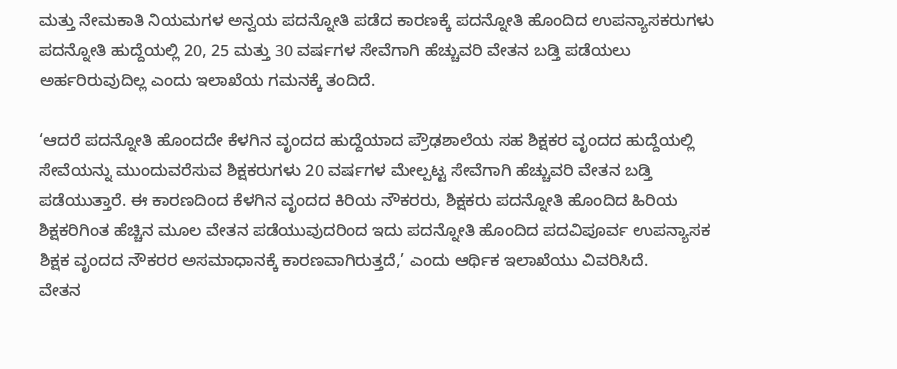ಮತ್ತು ನೇಮಕಾತಿ ನಿಯಮಗಳ ಅನ್ವಯ ಪದನ್ನೋತಿ ಪಡೆದ ಕಾರಣಕ್ಕೆ ಪದನ್ನೋತಿ ಹೊಂದಿದ ಉಪನ್ಯಾಸಕರುಗಳು ಪದನ್ನೋತಿ ಹುದ್ದೆಯಲ್ಲಿ 20, 25 ಮತ್ತು 30 ವರ್ಷಗಳ ಸೇವೆಗಾಗಿ ಹೆಚ್ಚುವರಿ ವೇತನ ಬಡ್ತಿ ಪಡೆಯಲು ಅರ್ಹರಿರುವುದಿಲ್ಲ ಎಂದು ಇಲಾಖೆಯ ಗಮನಕ್ಕೆ ತಂದಿದೆ.

‘ಆದರೆ ಪದನ್ನೋತಿ ಹೊಂದದೇ ಕೆಳಗಿನ ವೃಂದದ ಹುದ್ದೆಯಾದ ಪ್ರೌಢಶಾಲೆಯ ಸಹ ಶಿಕ್ಷಕರ ವೃಂದದ ಹುದ್ದೆಯಲ್ಲಿ ಸೇವೆಯನ್ನು ಮುಂದುವರೆಸುವ ಶಿಕ್ಷಕರುಗಳು 20 ವರ್ಷಗಳ ಮೇಲ್ಪಟ್ಟ ಸೇವೆಗಾಗಿ ಹೆಚ್ಚುವರಿ ವೇತನ ಬಡ್ತಿ ಪಡೆಯುತ್ತಾರೆ. ಈ ಕಾರಣದಿಂದ ಕೆಳಗಿನ ವೃಂದದ ಕಿರಿಯ ನೌಕರರು, ಶಿಕ್ಷಕರು ಪದನ್ನೋತಿ ಹೊಂದಿದ ಹಿರಿಯ ಶಿಕ್ಷಕರಿಗಿಂತ ಹೆಚ್ಚಿನ ಮೂಲ ವೇತನ ಪಡೆಯುವುದರಿಂದ ಇದು ಪದನ್ನೋತಿ ಹೊಂದಿದ ಪದವಿಪೂರ್ವ ಉಪನ್ಯಾಸಕ ಶಿಕ್ಷಕ ವೃಂದದ ನೌಕರರ ಅಸಮಾಧಾನಕ್ಕೆ ಕಾರಣವಾಗಿರುತ್ತದೆ,’ ಎಂದು ಆರ್ಥಿಕ ಇಲಾಖೆಯು ವಿವರಿಸಿದೆ.
ವೇತನ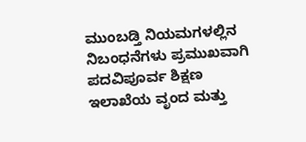ಮುಂಬಡ್ತಿ ನಿಯಮಗಳಲ್ಲಿನ ನಿಬಂಧನೆಗಳು ಪ್ರಮುಖವಾಗಿ ಪದವಿಪೂರ್ವ ಶಿಕ್ಷಣ ಇಲಾಖೆಯ ವೃಂದ ಮತ್ತು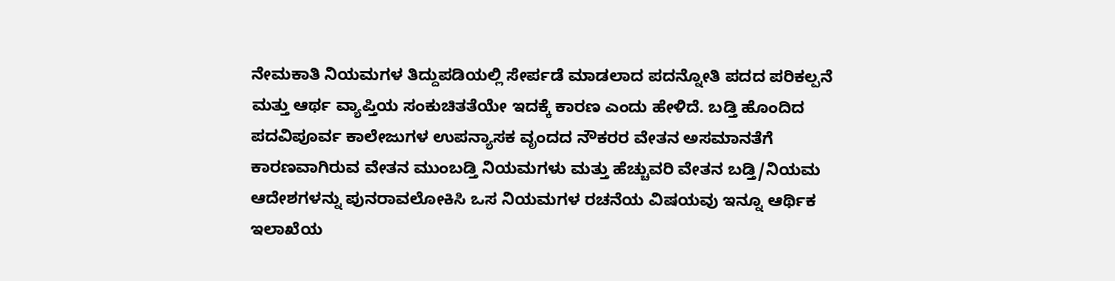ನೇಮಕಾತಿ ನಿಯಮಗಳ ತಿದ್ದುಪಡಿಯಲ್ಲಿ ಸೇರ್ಪಡೆ ಮಾಡಲಾದ ಪದನ್ನೋತಿ ಪದದ ಪರಿಕಲ್ಪನೆ ಮತ್ತು ಆರ್ಥ ವ್ಯಾಪ್ತಿಯ ಸಂಕುಚಿತತೆಯೇ ಇದಕ್ಕೆ ಕಾರಣ ಎಂದು ಹೇಳಿದೆ. ಬಡ್ತಿ ಹೊಂದಿದ ಪದವಿಪೂರ್ವ ಕಾಲೇಜುಗಳ ಉಪನ್ಯಾಸಕ ವೃಂದದ ನೌಕರರ ವೇತನ ಅಸಮಾನತೆಗೆ ಕಾರಣವಾಗಿರುವ ವೇತನ ಮುಂಬಡ್ತಿ ನಿಯಮಗಳು ಮತ್ತು ಹೆಚ್ಚುವರಿ ವೇತನ ಬಡ್ತಿ/ನಿಯಮ ಆದೇಶಗಳನ್ನು ಪುನರಾವಲೋಕಿಸಿ ಒಸ ನಿಯಮಗಳ ರಚನೆಯ ವಿಷಯವು ಇನ್ನೂ ಆರ್ಥಿಕ ಇಲಾಖೆಯ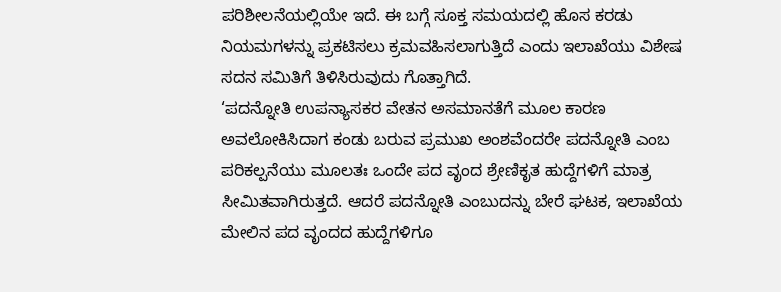ಪರಿಶೀಲನೆಯಲ್ಲಿಯೇ ಇದೆ. ಈ ಬಗ್ಗೆ ಸೂಕ್ತ ಸಮಯದಲ್ಲಿ ಹೊಸ ಕರಡು ನಿಯಮಗಳನ್ನು ಪ್ರಕಟಿಸಲು ಕ್ರಮವಹಿಸಲಾಗುತ್ತಿದೆ ಎಂದು ಇಲಾಖೆಯು ವಿಶೇಷ ಸದನ ಸಮಿತಿಗೆ ತಿಳಿಸಿರುವುದು ಗೊತ್ತಾಗಿದೆ.
‘ಪದನ್ನೋತಿ ಉಪನ್ಯಾಸಕರ ವೇತನ ಅಸಮಾನತೆಗೆ ಮೂಲ ಕಾರಣ ಅವಲೋಕಿಸಿದಾಗ ಕಂಡು ಬರುವ ಪ್ರಮುಖ ಅಂಶವೆಂದರೇ ಪದನ್ನೋತಿ ಎಂಬ ಪರಿಕಲ್ಪನೆಯು ಮೂಲತಃ ಒಂದೇ ಪದ ವೃಂದ ಶ್ರೇಣಿಕೃತ ಹುದ್ದೆಗಳಿಗೆ ಮಾತ್ರ ಸೀಮಿತವಾಗಿರುತ್ತದೆ. ಆದರೆ ಪದನ್ನೋತಿ ಎಂಬುದನ್ನು ಬೇರೆ ಘಟಕ, ಇಲಾಖೆಯ ಮೇಲಿನ ಪದ ವೃಂದದ ಹುದ್ದೆಗಳಿಗೂ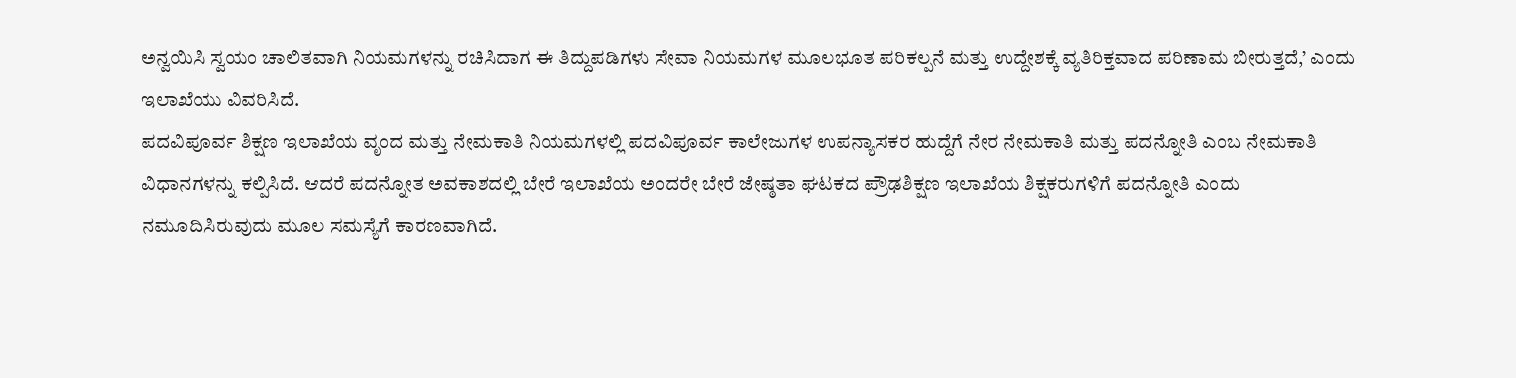ಅನ್ವಯಿಸಿ ಸ್ವಯಂ ಚಾಲಿತವಾಗಿ ನಿಯಮಗಳನ್ನು ರಚಿಸಿದಾಗ ಈ ತಿದ್ದುಪಡಿಗಳು ಸೇವಾ ನಿಯಮಗಳ ಮೂಲಭೂತ ಪರಿಕಲ್ಪನೆ ಮತ್ತು ಉದ್ದೇಶಕ್ಕೆ ವ್ಯತಿರಿಕ್ತವಾದ ಪರಿಣಾಮ ಬೀರುತ್ತದೆ,’ ಎಂದು ಇಲಾಖೆಯು ವಿವರಿಸಿದೆ.
ಪದವಿಪೂರ್ವ ಶಿಕ್ಷಣ ಇಲಾಖೆಯ ವೃಂದ ಮತ್ತು ನೇಮಕಾತಿ ನಿಯಮಗಳಲ್ಲಿ ಪದವಿಪೂರ್ವ ಕಾಲೇಜುಗಳ ಉಪನ್ಯಾಸಕರ ಹುದ್ದೆಗೆ ನೇರ ನೇಮಕಾತಿ ಮತ್ತು ಪದನ್ನೋತಿ ಎಂಬ ನೇಮಕಾತಿ ವಿಧಾನಗಳನ್ನು ಕಲ್ಪಿಸಿದೆ. ಆದರೆ ಪದನ್ನೋತ ಅವಕಾಶದಲ್ಲಿ ಬೇರೆ ಇಲಾಖೆಯ ಅಂದರೇ ಬೇರೆ ಜೇಷ್ಠತಾ ಘಟಕದ ಪ್ರೌಢಶಿಕ್ಷಣ ಇಲಾಖೆಯ ಶಿಕ್ಷಕರುಗಳಿಗೆ ಪದನ್ನೋತಿ ಎಂದು ನಮೂದಿಸಿರುವುದು ಮೂಲ ಸಮಸ್ಯೆಗೆ ಕಾರಣವಾಗಿದೆ.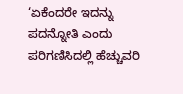‘ಏಕೆಂದರೇ ಇದನ್ನು ಪದನ್ನೋತಿ ಎಂದು ಪರಿಗಣಿಸಿದಲ್ಲಿ ಹೆಚ್ಚುವರಿ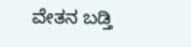ವೇತನ ಬಡ್ತಿ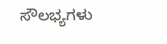ಸೌಲಭ್ಯಗಳು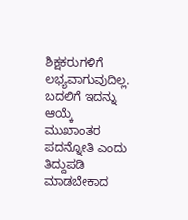ಶಿಕ್ಷಕರುಗಳಿಗೆ ಲಭ್ಯವಾಗುವುದಿಲ್ಲ. ಬದಲಿಗೆ ಇದನ್ನು ಆಯ್ಕೆ ಮುಖಾಂತರ ಪದನ್ನೋತಿ ಎಂದು ತಿದ್ದುಪಡಿ ಮಾಡಬೇಕಾದ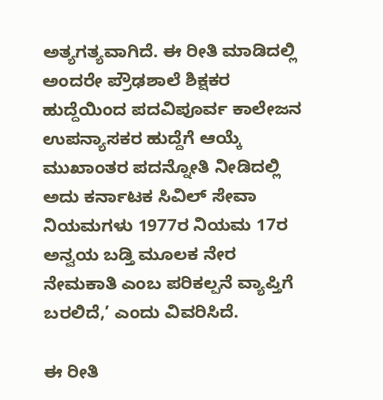ಅತ್ಯಗತ್ಯವಾಗಿದೆ. ಈ ರೀತಿ ಮಾಡಿದಲ್ಲಿ ಅಂದರೇ ಪ್ರೌಢಶಾಲೆ ಶಿಕ್ಷಕರ ಹುದ್ದೆಯಿಂದ ಪದವಿಪೂರ್ವ ಕಾಲೇಜನ ಉಪನ್ಯಾಸಕರ ಹುದ್ದೆಗೆ ಆಯ್ಕೆ ಮುಖಾಂತರ ಪದನ್ನೋತಿ ನೀಡಿದಲ್ಲಿ ಅದು ಕರ್ನಾಟಕ ಸಿವಿಲ್ ಸೇವಾ ನಿಯಮಗಳು 1977ರ ನಿಯಮ 17ರ ಅನ್ವಯ ಬಡ್ತಿ ಮೂಲಕ ನೇರ ನೇಮಕಾತಿ ಎಂಬ ಪರಿಕಲ್ಪನೆ ವ್ಯಾಪ್ತಿಗೆ ಬರಲಿದೆ,’ ಎಂದು ವಿವರಿಸಿದೆ.

ಈ ರೀತಿ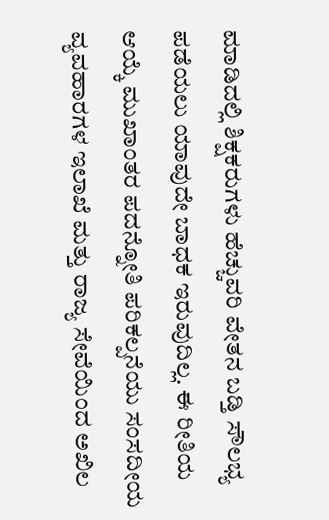ಮಾಡಿದಲ್ಲಿ ಶಿಕ್ಷಕರುಗಳು ಹೆಚ್ಚುವರಿ ವೇತನ ಬಡ್ತಿ ಸೌಲಭ್ಯ ಪಡೆಯಲು ಯಾವುದೇ ಬಾಧಕ ಇರುವುದಿಲ್ಲ. ಈ ರೀತಿಯ ಆಯ್ಕೆ ಮುಖಾಂತರ ಪದನ್ನೋತಿ ಪರಿಕಲ್ಪನೆಯು ಸಂಸದೀಯ ವ್ಯವಹಾರಗಳ ಇಲಾಖೆ ಮತ್ತು ರಾಜ್ಯ ಸೇವೆಯಿಂದ ಅಖಿಲ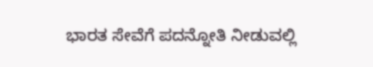ಭಾರತ ಸೇವೆಗೆ ಪದನ್ನೋತಿ ನೀಡುವಲ್ಲಿ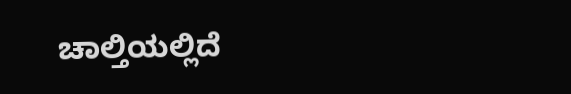ಚಾಲ್ತಿಯಲ್ಲಿದೆ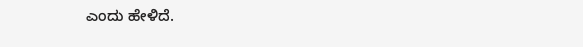ಎಂದು ಹೇಳಿದೆ.